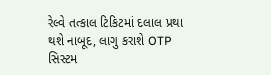રેલ્વે તત્કાલ ટિકિટમાં દલાલ પ્રથા થશે નાબૂદ, લાગુ કરાશે OTP સિસ્ટમ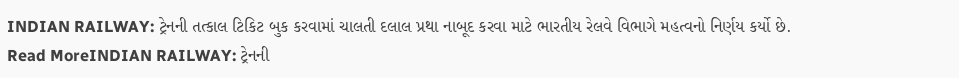INDIAN RAILWAY: ટ્રેનની તત્કાલ ટિકિટ બુક કરવામાં ચાલતી દલાલ પ્રથા નાબૂદ કરવા માટે ભારતીય રેલવે વિભાગે મહત્વનો નિર્ણય કર્યો છે.
Read MoreINDIAN RAILWAY: ટ્રેનની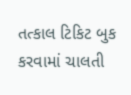તત્કાલ ટિકિટ બુક કરવામાં ચાલતી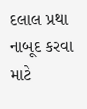દલાલ પ્રથા નાબૂદ કરવા માટે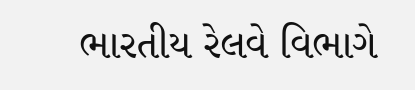ભારતીય રેલવે વિભાગે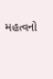મહત્વનો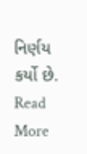નિર્ણય કર્યો છે.
Read More